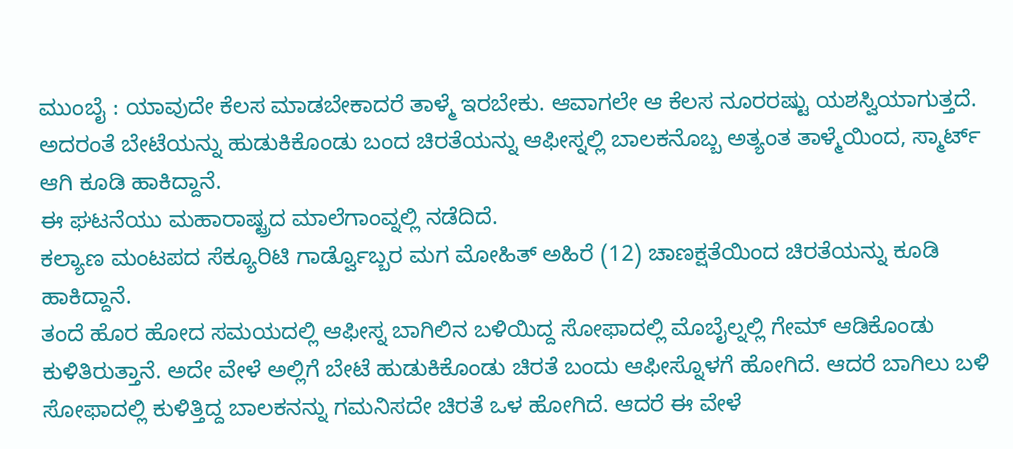ಮುಂಬೈ : ಯಾವುದೇ ಕೆಲಸ ಮಾಡಬೇಕಾದರೆ ತಾಳ್ಮೆ ಇರಬೇಕು. ಆವಾಗಲೇ ಆ ಕೆಲಸ ನೂರರಷ್ಟು ಯಶಸ್ವಿಯಾಗುತ್ತದೆ. ಅದರಂತೆ ಬೇಟೆಯನ್ನು ಹುಡುಕಿಕೊಂಡು ಬಂದ ಚಿರತೆಯನ್ನು ಆಫೀಸ್ನಲ್ಲಿ ಬಾಲಕನೊಬ್ಬ ಅತ್ಯಂತ ತಾಳ್ಮೆಯಿಂದ, ಸ್ಮಾರ್ಟ್ ಆಗಿ ಕೂಡಿ ಹಾಕಿದ್ದಾನೆ.
ಈ ಘಟನೆಯು ಮಹಾರಾಷ್ಟ್ರದ ಮಾಲೆಗಾಂವ್ನಲ್ಲಿ ನಡೆದಿದೆ.
ಕಲ್ಯಾಣ ಮಂಟಪದ ಸೆಕ್ಯೂರಿಟಿ ಗಾರ್ಡ್ವೊಬ್ಬರ ಮಗ ಮೋಹಿತ್ ಅಹಿರೆ (12) ಚಾಣಕ್ಷತೆಯಿಂದ ಚಿರತೆಯನ್ನು ಕೂಡಿ ಹಾಕಿದ್ದಾನೆ.
ತಂದೆ ಹೊರ ಹೋದ ಸಮಯದಲ್ಲಿ ಆಫೀಸ್ನ ಬಾಗಿಲಿನ ಬಳಿಯಿದ್ದ ಸೋಫಾದಲ್ಲಿ ಮೊಬೈಲ್ನಲ್ಲಿ ಗೇಮ್ ಆಡಿಕೊಂಡು ಕುಳಿತಿರುತ್ತಾನೆ. ಅದೇ ವೇಳೆ ಅಲ್ಲಿಗೆ ಬೇಟೆ ಹುಡುಕಿಕೊಂಡು ಚಿರತೆ ಬಂದು ಆಫೀಸ್ನೊಳಗೆ ಹೋಗಿದೆ. ಆದರೆ ಬಾಗಿಲು ಬಳಿ ಸೋಫಾದಲ್ಲಿ ಕುಳಿತ್ತಿದ್ದ ಬಾಲಕನನ್ನು ಗಮನಿಸದೇ ಚಿರತೆ ಒಳ ಹೋಗಿದೆ. ಆದರೆ ಈ ವೇಳೆ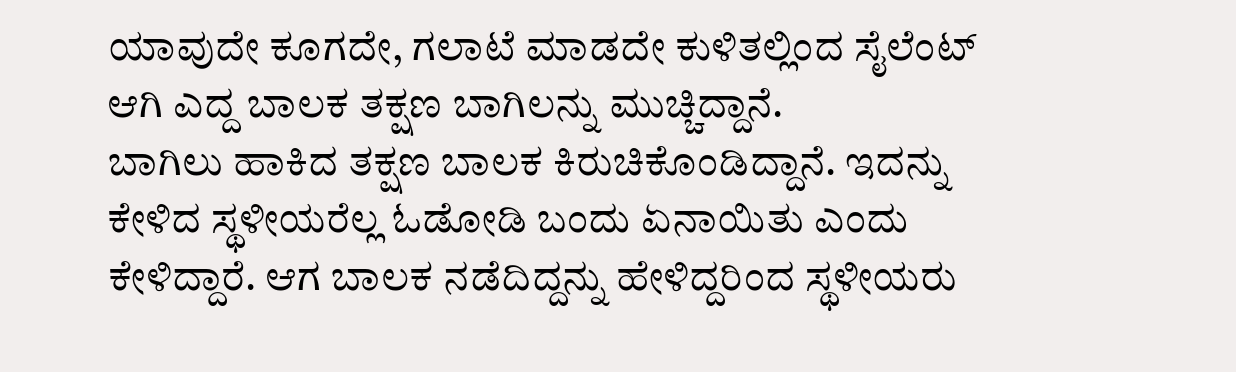ಯಾವುದೇ ಕೂಗದೇ, ಗಲಾಟೆ ಮಾಡದೇ ಕುಳಿತಲ್ಲಿಂದ ಸೈಲೆಂಟ್ ಆಗಿ ಎದ್ದ ಬಾಲಕ ತಕ್ಷಣ ಬಾಗಿಲನ್ನು ಮುಚ್ಚಿದ್ದಾನೆ.
ಬಾಗಿಲು ಹಾಕಿದ ತಕ್ಷಣ ಬಾಲಕ ಕಿರುಚಿಕೊಂಡಿದ್ದಾನೆ. ಇದನ್ನು ಕೇಳಿದ ಸ್ಥಳೀಯರೆಲ್ಲ ಓಡೋಡಿ ಬಂದು ಏನಾಯಿತು ಎಂದು ಕೇಳಿದ್ದಾರೆ. ಆಗ ಬಾಲಕ ನಡೆದಿದ್ದನ್ನು ಹೇಳಿದ್ದರಿಂದ ಸ್ಥಳೀಯರು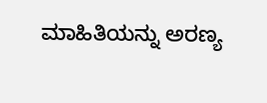ಮಾಹಿತಿಯನ್ನು ಅರಣ್ಯ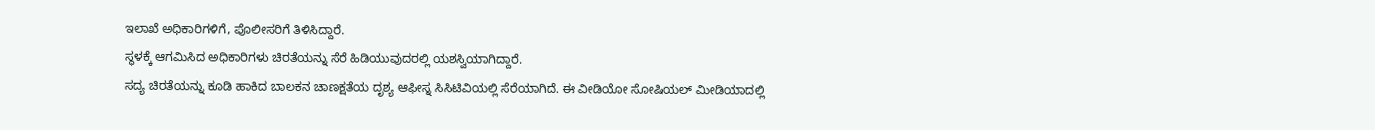ಇಲಾಖೆ ಅಧಿಕಾರಿಗಳಿಗೆ, ಪೊಲೀಸರಿಗೆ ತಿಳಿಸಿದ್ದಾರೆ.
ಸ್ಥಳಕ್ಕೆ ಆಗಮಿಸಿದ ಅಧಿಕಾರಿಗಳು ಚಿರತೆಯನ್ನು ಸೆರೆ ಹಿಡಿಯುವುದರಲ್ಲಿ ಯಶಸ್ವಿಯಾಗಿದ್ದಾರೆ.
ಸದ್ಯ ಚಿರತೆಯನ್ನು ಕೂಡಿ ಹಾಕಿದ ಬಾಲಕನ ಚಾಣಕ್ಷತೆಯ ದೃಶ್ಯ ಆಫೀಸ್ನ ಸಿಸಿಟಿವಿಯಲ್ಲಿ ಸೆರೆಯಾಗಿದೆ. ಈ ವೀಡಿಯೋ ಸೋಷಿಯಲ್ ಮೀಡಿಯಾದಲ್ಲಿ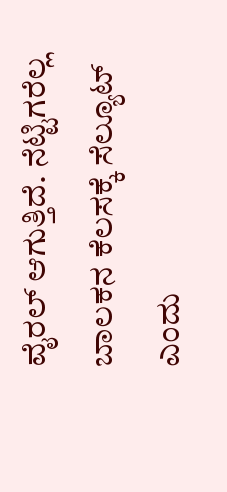ವೈರಲ್ ಆಗುತ್ತಿದೆ. ನೆಟ್ಟಿಗರೆಲ್ಲ ಬಾಲಕನ ಕೆಲಸಕ್ಕೆ ಸೆಲ್ಯೂಟ್ ಎಂದು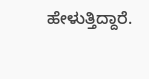ಹೇಳುತ್ತಿದ್ದಾರೆ.